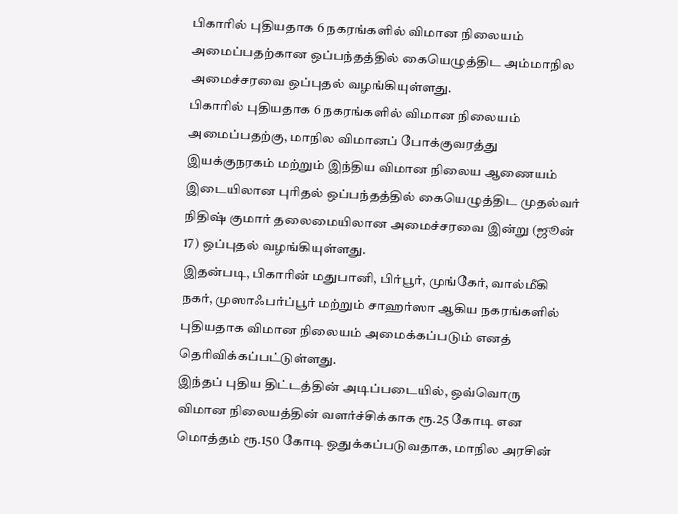பிகாரில் புதியதாக 6 நகரங்களில் விமான நிலையம் அமைப்பதற்கான ஒப்பந்தத்தில் கையெழுத்திட அம்மாநில அமைச்சரவை ஒப்புதல் வழங்கியுள்ளது.
பிகாரில் புதியதாக 6 நகரங்களில் விமான நிலையம் அமைப்பதற்கு, மாநில விமானப் போக்குவரத்து இயக்குநரகம் மற்றும் இந்திய விமான நிலைய ஆணையம் இடையிலான புரிதல் ஒப்பந்தத்தில் கையெழுத்திட முதல்வர் நிதிஷ் குமார் தலைமையிலான அமைச்சரவை இன்று (ஜூன் 17) ஒப்புதல் வழங்கியுள்ளது.
இதன்படி, பிகாரின் மதுபானி, பிர்பூர், முங்கேர், வால்மீகி நகர், முஸாஃபர்ப்பூர் மற்றும் சாஹர்ஸா ஆகிய நகரங்களில் புதியதாக விமான நிலையம் அமைக்கப்படும் எனத் தெரிவிக்கப்பட்டுள்ளது.
இந்தப் புதிய திட்டத்தின் அடிப்படையில், ஒவ்வொரு விமான நிலையத்தின் வளர்ச்சிக்காக ரூ.25 கோடி என மொத்தம் ரூ.150 கோடி ஒதுக்கப்படுவதாக, மாநில அரசின்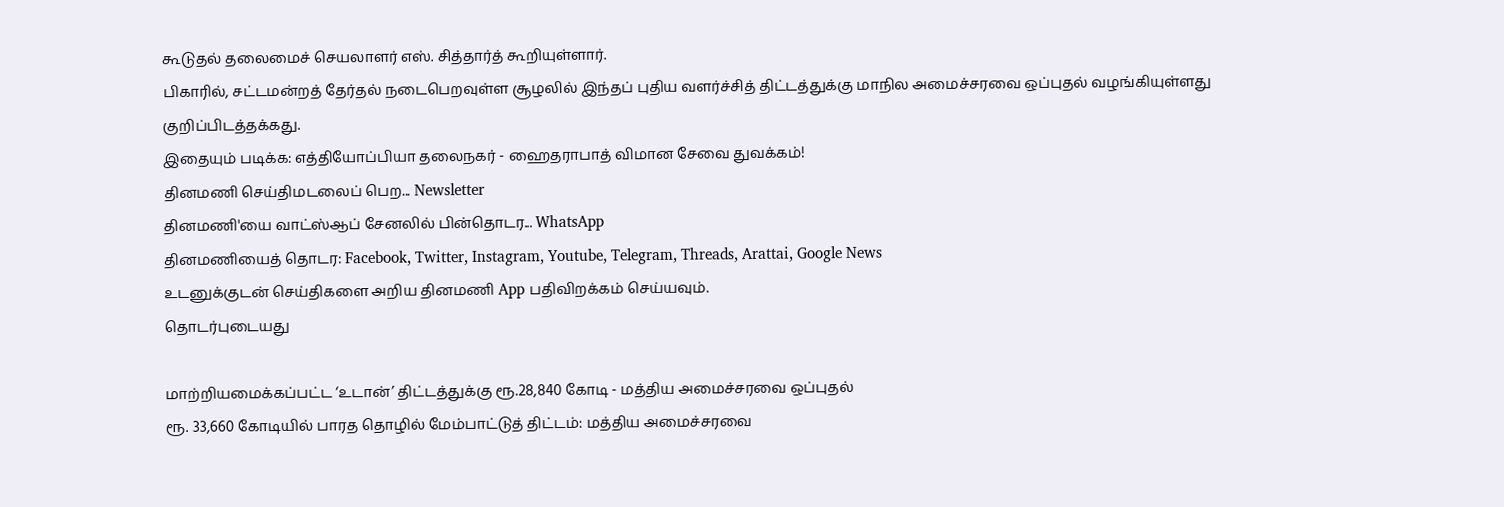கூடுதல் தலைமைச் செயலாளர் எஸ். சித்தார்த் கூறியுள்ளார்.
பிகாரில், சட்டமன்றத் தேர்தல் நடைபெறவுள்ள சூழலில் இந்தப் புதிய வளர்ச்சித் திட்டத்துக்கு மாநில அமைச்சரவை ஒப்புதல் வழங்கியுள்ளது குறிப்பிடத்தக்கது.
இதையும் படிக்க: எத்தியோப்பியா தலைநகர் - ஹைதராபாத் விமான சேவை துவக்கம்!
தினமணி செய்திமடலைப் பெற... Newsletter
தினமணி'யை வாட்ஸ்ஆப் சேனலில் பின்தொடர... WhatsApp
தினமணியைத் தொடர: Facebook, Twitter, Instagram, Youtube, Telegram, Threads, Arattai, Google News
உடனுக்குடன் செய்திகளை அறிய தினமணி App பதிவிறக்கம் செய்யவும்.
தொடர்புடையது

மாற்றியமைக்கப்பட்ட ‘உடான்’ திட்டத்துக்கு ரூ.28,840 கோடி - மத்திய அமைச்சரவை ஒப்புதல்
ரூ. 33,660 கோடியில் பாரத தொழில் மேம்பாட்டுத் திட்டம்: மத்திய அமைச்சரவை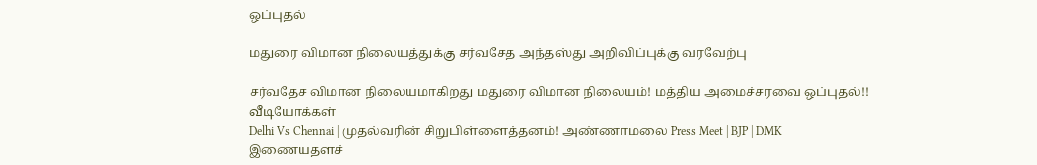ஒப்புதல்

மதுரை விமான நிலையத்துக்கு சர்வசேத அந்தஸ்து அறிவிப்புக்கு வரவேற்பு

சர்வதேச விமான நிலையமாகிறது மதுரை விமான நிலையம்! மத்திய அமைச்சரவை ஒப்புதல்!!
வீடியோக்கள்
Delhi Vs Chennai | முதல்வரின் சிறுபிள்ளைத்தனம்! அண்ணாமலை Press Meet | BJP | DMK
இணையதளச்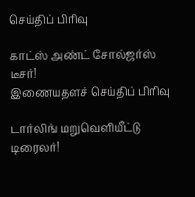செய்திப் பிரிவு

காட்ஸ் அண்ட் சோல்ஜர்ஸ் டீசர்!
இணையதளச் செய்திப் பிரிவு

டார்லிங் மறுவெளியீட்டு டிரைலர்!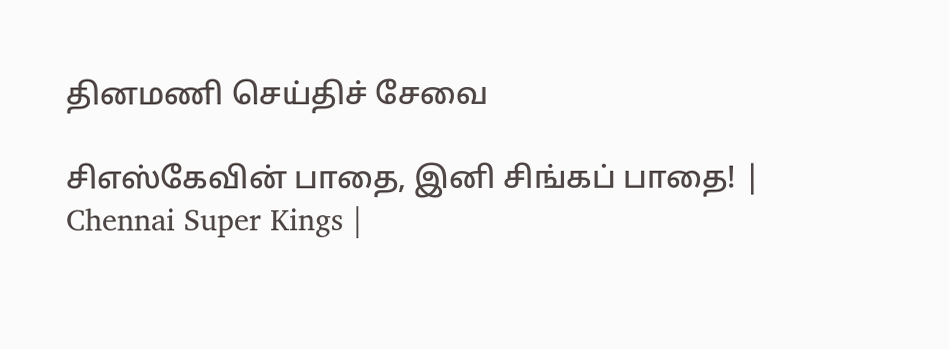தினமணி செய்திச் சேவை

சிஎஸ்கேவின் பாதை, இனி சிங்கப் பாதை! | Chennai Super Kings |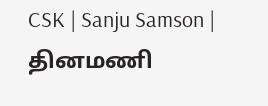CSK | Sanju Samson |
தினமணி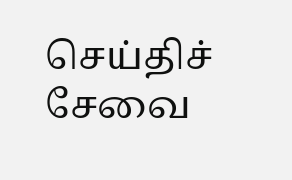செய்திச் சேவை